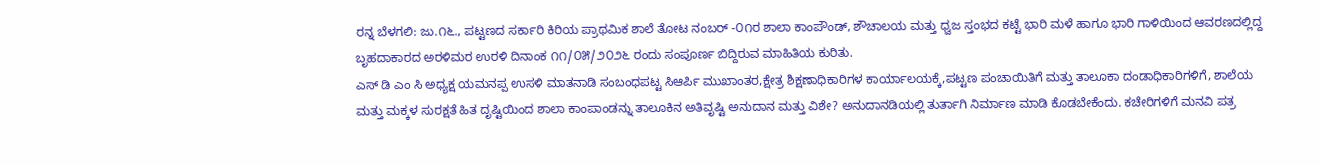ರನ್ನ ಬೆಳಗಲಿ: ಜು.೧೬., ಪಟ್ಟಣದ ಸರ್ಕಾರಿ ಕಿರಿಯ ಪ್ರಾಥಮಿಕ ಶಾಲೆ ತೋಟ ನಂಬರ್ -೦೧ರ ಶಾಲಾ ಕಾಂಪೌಂಡ್, ಶೌಚಾಲಯ ಮತ್ತು ಧ್ವಜ ಸ್ತಂಭದ ಕಟ್ಟೆ ಭಾರಿ ಮಳೆ ಹಾಗೂ ಭಾರಿ ಗಾಳಿಯಿಂದ ಆವರಣದಲ್ಲಿದ್ದ ಬೃಹದಾಕಾರದ ಅರಳಿಮರ ಉರಳಿ ದಿನಾಂಕ ೧೧/೦೫/೨೦೨೬ ರಂದು ಸಂಪೂರ್ಣ ಬಿದ್ದಿರುವ ಮಾಹಿತಿಯ ಕುರಿತು.
ಎಸ್ ಡಿ ಎಂ ಸಿ ಅಧ್ಯಕ್ಷ ಯಮನಪ್ಪ ಉಸಳಿ ಮಾತನಾಡಿ ಸಂಬಂಧಪಟ್ಟ ಸಿಆರ್ಪಿ ಮುಖಾಂತರ,ಕ್ಷೇತ್ರ ಶಿಕ್ಷಣಾಧಿಕಾರಿಗಳ ಕಾರ್ಯಾಲಯಕ್ಕೆ,ಪಟ್ಟಣ ಪಂಚಾಯಿತಿಗೆ ಮತ್ತು ತಾಲೂಕಾ ದಂಡಾಧಿಕಾರಿಗಳಿಗೆ, ಶಾಲೆಯ ಮತ್ತು ಮಕ್ಕಳ ಸುರಕ್ಷತೆ ಹಿತ ದೃಷ್ಟಿಯಿಂದ ಶಾಲಾ ಕಾಂಪಾಂಡನ್ನು ತಾಲೂಕಿನ ಅತಿವೃಷ್ಟಿ ಅನುದಾನ ಮತ್ತು ವಿಶೇ? ಅನುದಾನಡಿಯಲ್ಲಿ ತುರ್ತಾಗಿ ನಿರ್ಮಾಣ ಮಾಡಿ ಕೊಡಬೇಕೆಂದು. ಕಚೇರಿಗಳಿಗೆ ಮನವಿ ಪತ್ರ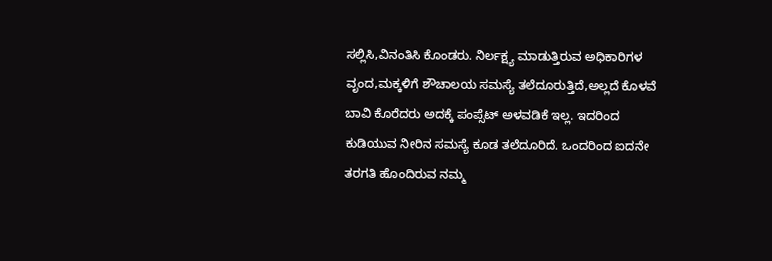ಸಲ್ಲಿಸಿ,ವಿನಂತಿಸಿ ಕೊಂಡರು. ನಿರ್ಲಕ್ಷ್ಯ ಮಾಡುತ್ತಿರುವ ಅಧಿಕಾರಿಗಳ ವೃಂದ,ಮಕ್ಕಳಿಗೆ ಶೌಚಾಲಯ ಸಮಸ್ಯೆ ತಲೆದೂರುತ್ತಿದೆ,ಅಲ್ಲದೆ ಕೊಳವೆ ಬಾವಿ ಕೊರೆದರು ಅದಕ್ಕೆ ಪಂಪ್ಸೆಟ್ ಅಳವಡಿಕೆ ಇಲ್ಲ. ಇದರಿಂದ ಕುಡಿಯುವ ನೀರಿನ ಸಮಸ್ಯೆ ಕೂಡ ತಲೆದೂರಿದೆ. ಒಂದರಿಂದ ಐದನೇ ತರಗತಿ ಹೊಂದಿರುವ ನಮ್ಮ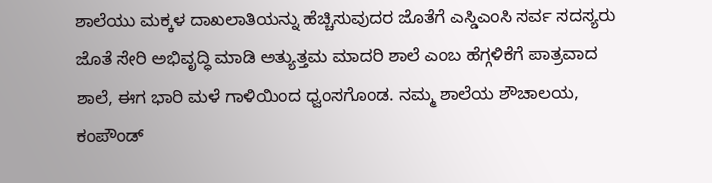ಶಾಲೆಯು ಮಕ್ಕಳ ದಾಖಲಾತಿಯನ್ನು ಹೆಚ್ಚಿಸುವುದರ ಜೊತೆಗೆ ಎಸ್ಡಿಎಂಸಿ ಸರ್ವ ಸದಸ್ಯರು ಜೊತೆ ಸೇರಿ ಅಭಿವೃದ್ಧಿ ಮಾಡಿ ಅತ್ಯುತ್ತಮ ಮಾದರಿ ಶಾಲೆ ಎಂಬ ಹೆಗ್ಗಳಿಕೆಗೆ ಪಾತ್ರವಾದ ಶಾಲೆ, ಈಗ ಭಾರಿ ಮಳೆ ಗಾಳಿಯಿಂದ ಧ್ವಂಸಗೊಂಡ. ನಮ್ಮ ಶಾಲೆಯ ಶೌಚಾಲಯ, ಕಂಪೌಂಡ್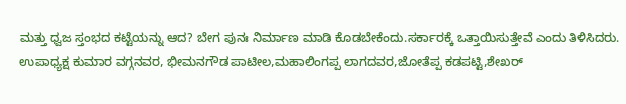ಮತ್ತು ಧ್ವಜ ಸ್ತಂಭದ ಕಟ್ಟೆಯನ್ನು ಆದ? ಬೇಗ ಪುನಃ ನಿರ್ಮಾಣ ಮಾಡಿ ಕೊಡಬೇಕೆಂದು.ಸರ್ಕಾರಕ್ಕೆ ಒತ್ತಾಯಿಸುತ್ತೇವೆ ಎಂದು ತಿಳಿಸಿದರು.
ಉಪಾಧ್ಯಕ್ಷ ಕುಮಾರ ವಗ್ಗನವರ, ಭೀಮನಗೌಡ ಪಾಟೀಲ,ಮಹಾಲಿಂಗಪ್ಪ ಲಾಗದವರ,ಜೋತೆಪ್ಪ ಕಡಪಟ್ಟಿ,ಶೇಖರ್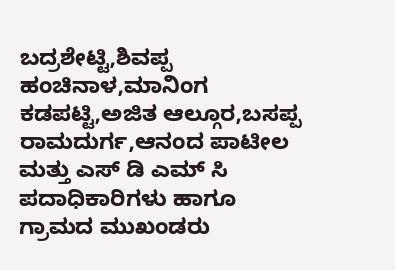ಬದ್ರಶೇಟ್ಟಿ,ಶಿವಪ್ಪ ಹಂಚಿನಾಳ,ಮಾನಿಂಗ ಕಡಪಟ್ಟಿ,ಅಜಿತ ಆಲ್ಗೂರ,ಬಸಪ್ಪ ರಾಮದುರ್ಗ,ಆನಂದ ಪಾಟೀಲ ಮತ್ತು ಎಸ್ ಡಿ ಎಮ್ ಸಿ ಪದಾಧಿಕಾರಿಗಳು ಹಾಗೂ ಗ್ರಾಮದ ಮುಖಂಡರು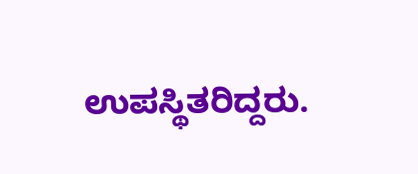ಉಪಸ್ಥಿತರಿದ್ದರು.